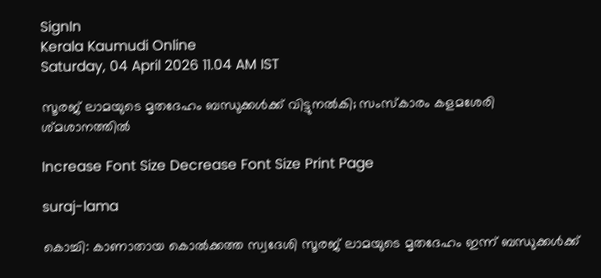SignIn
Kerala Kaumudi Online
Saturday, 04 April 2026 11.04 AM IST

സൂരജ് ലാമയുടെ മൃതദേഹം ബന്ധുക്കൾക്ക് വിട്ടുനൽകി; സംസ്‌കാരം കളമശേരി ശ്‌മശാനത്തിൽ

Increase Font Size Decrease Font Size Print Page

suraj-lama

കൊച്ചി: കാണാതായ കൊൽക്കത്ത സ്വദേശി സൂരജ് ലാമയുടെ മൃതദേഹം ഇന്ന് ബന്ധുക്കൾക്ക്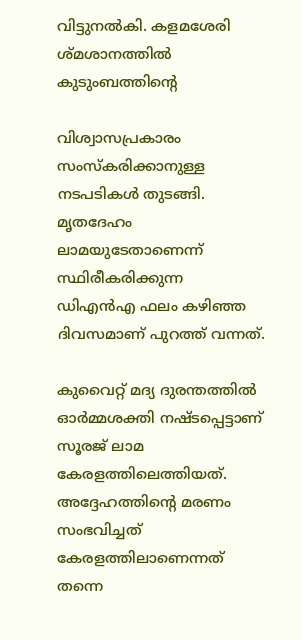വിട്ടുനൽകി. കളമശേരി ശ്‌മശാനത്തിൽ കുടുംബത്തിന്റെ

വിശ്വാസപ്രകാരം സംസ്‌കരിക്കാനുള്ള നടപടികൾ തുടങ്ങി. മൃതദേഹം ലാമയുടേതാണെന്ന് സ്ഥിരീകരിക്കുന്ന ഡിഎൻഎ ഫലം കഴിഞ്ഞ ദിവസമാണ് പുറത്ത് വന്നത്.

കുവൈറ്റ് മദ്യ ദുരന്തത്തിൽ ഓർമ്മശക്തി നഷ്‌ടപ്പെട്ടാണ് സൂരജ് ലാമ കേരളത്തിലെത്തിയത്. അദ്ദേഹത്തിന്റെ മരണം സംഭവിച്ചത് കേരളത്തിലാണെന്നത് തന്നെ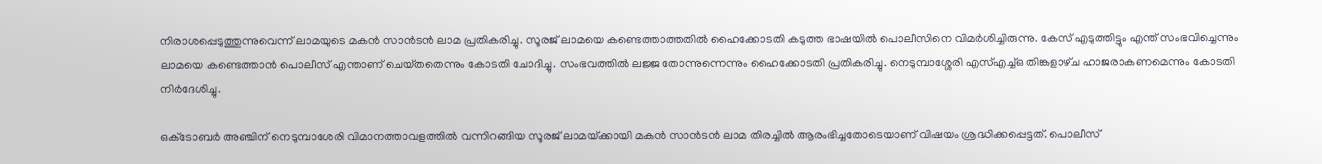നിരാശപ്പെടുത്തുന്നുവെന്ന് ലാമയുടെ മകൻ സാൻടൻ ലാമ പ്രതികരിച്ചു. സൂരജ് ലാമയെ കണ്ടെത്താത്തതിൽ ഹൈക്കോടതി കടുത്ത ഭാഷയിൽ പൊലീസിനെ വിമർശിച്ചിരുന്നു. കേസ് എടുത്തിട്ടും എന്ത് സംഭവിച്ചെന്നും ലാമയെ കണ്ടെത്താൻ പൊലീസ് എന്താണ് ചെയ്‌തതെന്നും കോടതി ചോദിച്ചു. സംഭവത്തിൽ ലജ്ജ തോന്നുന്നെന്നും ഹൈക്കോടതി പ്രതികരിച്ചു. നെടുമ്പാശ്ശേരി എസ്എച്ച്ഒ തിങ്കളാഴ്‌ച ഹാജരാകണമെന്നും കോടതി നിർദേശിച്ചു.

ഒക്‌ടോബർ അഞ്ചിന് നെടുമ്പാശേരി വിമാനത്താവളത്തിൽ വന്നിറങ്ങിയ സൂരജ് ലാമയ്‌ക്കായി മകൻ സാൻടൻ ലാമ തിരച്ചിൽ ആരംഭിച്ചതോടെയാണ് വിഷയം ശ്രദ്ധിക്കപ്പെട്ടത്. പൊലീസ്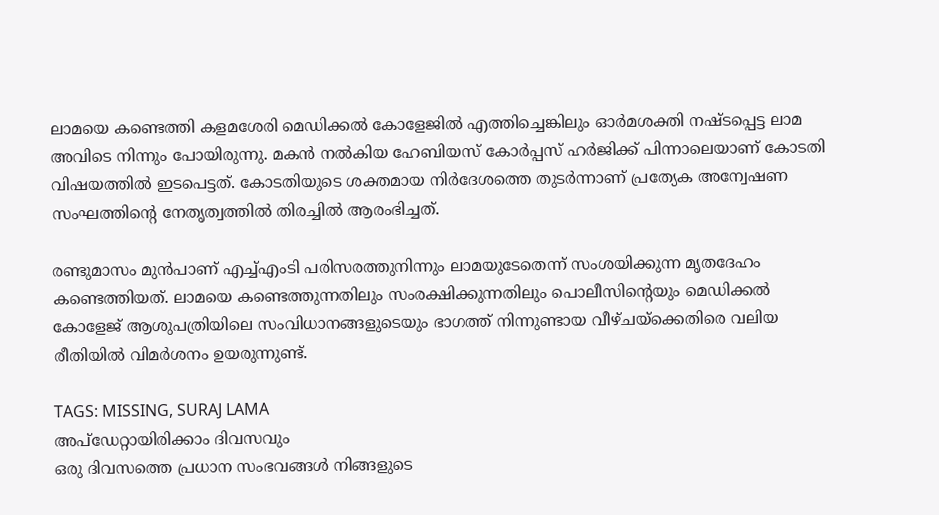ലാമയെ കണ്ടെത്തി കളമശേരി മെഡിക്കൽ കോളേജിൽ എത്തിച്ചെങ്കിലും ഓർമശക്തി നഷ്‌ടപ്പെട്ട ലാമ അവിടെ നിന്നും പോയിരുന്നു. മകൻ നൽകിയ ഹേബിയസ് കോർപ്പസ് ഹർജിക്ക് പിന്നാലെയാണ് കോടതി വിഷയത്തിൽ ഇടപെട്ടത്. കോടതിയുടെ ശക്തമായ നിർദേശത്തെ തുടർന്നാണ് പ്രത്യേക അന്വേഷണ സംഘത്തിന്റെ നേതൃത്വത്തിൽ തിരച്ചിൽ ആരംഭിച്ചത്.

രണ്ടുമാസം മുൻപാണ് എച്ച്എംടി പരിസരത്തുനിന്നും ലാമയുടേതെന്ന് സംശയിക്കുന്ന മൃതദേഹം കണ്ടെത്തിയത്. ലാമയെ കണ്ടെത്തുന്നതിലും സംരക്ഷിക്കുന്നതിലും പൊലീസിന്റെയും മെഡിക്കൽ കോളേജ് ആശുപത്രിയിലെ സംവിധാനങ്ങളുടെയും ഭാഗത്ത് നിന്നുണ്ടായ വീഴ്‌ചയ്‌ക്കെതിരെ വലിയ രീതിയിൽ വിമർശനം ഉയരുന്നുണ്ട്.

TAGS: MISSING, SURAJ LAMA
അപ്ഡേറ്റായിരിക്കാം ദിവസവും
ഒരു ദിവസത്തെ പ്രധാന സംഭവങ്ങൾ നിങ്ങളുടെ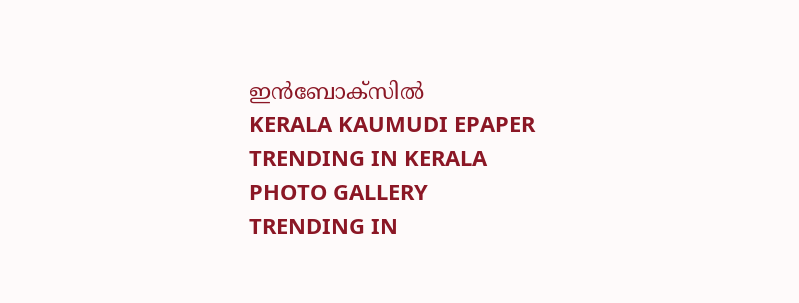ഇൻബോക്സിൽ
KERALA KAUMUDI EPAPER
TRENDING IN KERALA
PHOTO GALLERY
TRENDING IN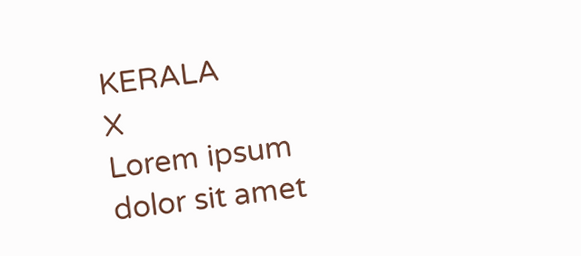KERALA
X
Lorem ipsum dolor sit amet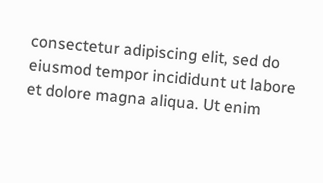consectetur adipiscing elit, sed do eiusmod tempor incididunt ut labore et dolore magna aliqua. Ut enim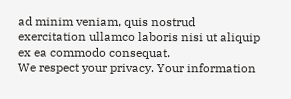ad minim veniam, quis nostrud exercitation ullamco laboris nisi ut aliquip ex ea commodo consequat.
We respect your privacy. Your information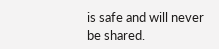is safe and will never be shared.